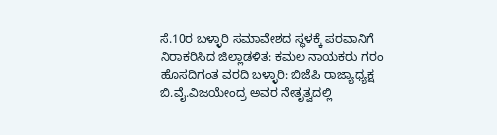ಸೆ.10ರ ಬಳ್ಳಾರಿ ಸಮಾವೇಶದ ಸ್ಥಳಕ್ಕೆ ಪರವಾನಿಗೆ ನಿರಾಕರಿಸಿದ ಜಿಲ್ಲಾಡಳಿತ: ಕಮಲ ನಾಯಕರು ಗರಂ
ಹೊಸದಿಗಂತ ವರದಿ ಬಳ್ಳಾರಿ: ಬಿಜೆಪಿ ರಾಜ್ಯಾಧ್ಯಕ್ಷ ಬಿ.ವೈ.ವಿಜಯೇಂದ್ರ ಅವರ ನೇತೃತ್ವದಲ್ಲಿ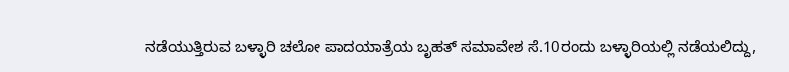ನಡೆಯುತ್ತಿರುವ ಬಳ್ಳಾರಿ ಚಲೋ ಪಾದಯಾತ್ರೆಯ ಬೃಹತ್ ಸಮಾವೇಶ ಸೆ.10ರಂದು ಬಳ್ಳಾರಿಯಲ್ಲಿ ನಡೆಯಲಿದ್ದು,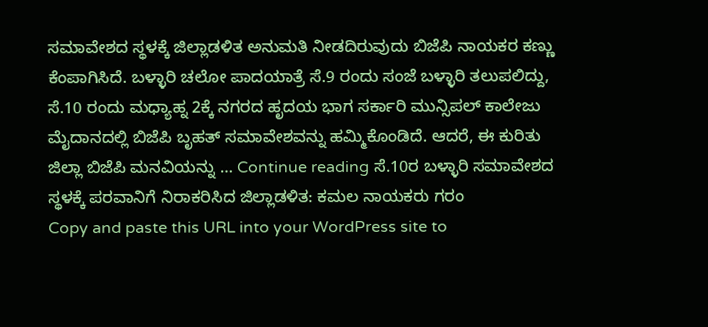ಸಮಾವೇಶದ ಸ್ಥಳಕ್ಕೆ ಜಿಲ್ಲಾಡಳಿತ ಅನುಮತಿ ನೀಡದಿರುವುದು ಬಿಜೆಪಿ ನಾಯಕರ ಕಣ್ಣು ಕೆಂಪಾಗಿಸಿದೆ. ಬಳ್ಳಾರಿ ಚಲೋ ಪಾದಯಾತ್ರೆ ಸೆ.9 ರಂದು ಸಂಜೆ ಬಳ್ಳಾರಿ ತಲುಪಲಿದ್ದು, ಸೆ.10 ರಂದು ಮಧ್ಯಾಹ್ನ 2ಕ್ಕೆ ನಗರದ ಹೃದಯ ಭಾಗ ಸರ್ಕಾರಿ ಮುನ್ಸಿಪಲ್ ಕಾಲೇಜು ಮೈದಾನದಲ್ಲಿ ಬಿಜೆಪಿ ಬೃಹತ್ ಸಮಾವೇಶವನ್ನು ಹಮ್ಮಿಕೊಂಡಿದೆ. ಆದರೆ, ಈ ಕುರಿತು ಜಿಲ್ಲಾ ಬಿಜೆಪಿ ಮನವಿಯನ್ನು … Continue reading ಸೆ.10ರ ಬಳ್ಳಾರಿ ಸಮಾವೇಶದ ಸ್ಥಳಕ್ಕೆ ಪರವಾನಿಗೆ ನಿರಾಕರಿಸಿದ ಜಿಲ್ಲಾಡಳಿತ: ಕಮಲ ನಾಯಕರು ಗರಂ
Copy and paste this URL into your WordPress site to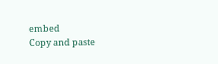embed
Copy and paste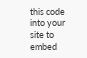this code into your site to embed